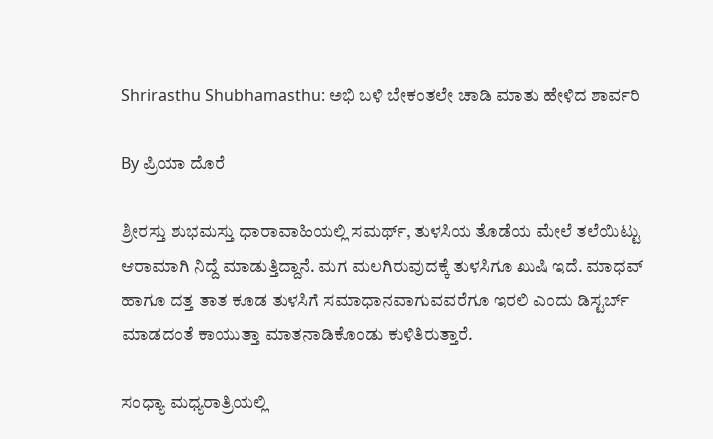Shrirasthu Shubhamasthu: ಅಭಿ ಬಳಿ ಬೇಕಂತಲೇ ಚಾಡಿ ಮಾತು ಹೇಳಿದ ಶಾರ್ವರಿ

By ಪ್ರಿಯಾ ದೊರೆ

ಶ್ರೀರಸ್ತು ಶುಭಮಸ್ತು ಧಾರಾವಾಹಿಯಲ್ಲಿ ಸಮರ್ಥ್, ತುಳಸಿಯ ತೊಡೆಯ ಮೇಲೆ ತಲೆಯಿಟ್ಟು ಆರಾಮಾಗಿ ನಿದ್ದೆ ಮಾಡುತ್ತಿದ್ದಾನೆ. ಮಗ ಮಲಗಿರುವುದಕ್ಕೆ ತುಳಸಿಗೂ ಖುಷಿ ಇದೆ. ಮಾಧವ್ ಹಾಗೂ ದತ್ತ ತಾತ ಕೂಡ ತುಳಸಿಗೆ ಸಮಾಧಾನವಾಗುವವರೆಗೂ ಇರಲಿ ಎಂದು ಡಿಸ್ಟರ್ಬ್ ಮಾಡದಂತೆ ಕಾಯುತ್ತಾ ಮಾತನಾಡಿಕೊಂಡು ಕುಳಿತಿರುತ್ತಾರೆ.

ಸಂಧ್ಯಾ ಮಧ್ಯರಾತ್ರಿಯಲ್ಲಿ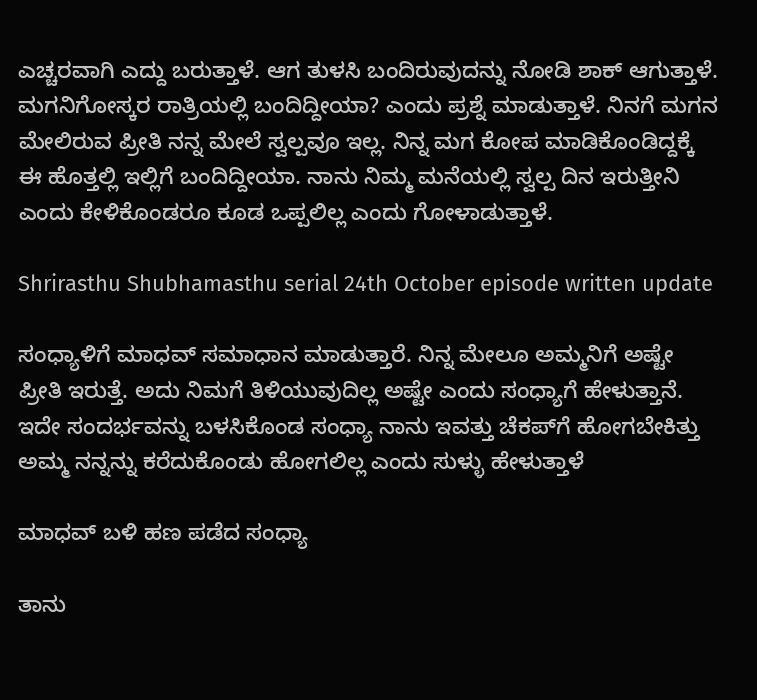ಎಚ್ಚರವಾಗಿ ಎದ್ದು ಬರುತ್ತಾಳೆ. ಆಗ ತುಳಸಿ ಬಂದಿರುವುದನ್ನು ನೋಡಿ ಶಾಕ್ ಆಗುತ್ತಾಳೆ. ಮಗನಿಗೋಸ್ಕರ ರಾತ್ರಿಯಲ್ಲಿ ಬಂದಿದ್ದೀಯಾ? ಎಂದು ಪ್ರಶ್ನೆ ಮಾಡುತ್ತಾಳೆ. ನಿನಗೆ ಮಗನ ಮೇಲಿರುವ ಪ್ರೀತಿ ನನ್ನ ಮೇಲೆ ಸ್ವಲ್ಪವೂ ಇಲ್ಲ. ನಿನ್ನ ಮಗ ಕೋಪ ಮಾಡಿಕೊಂಡಿದ್ದಕ್ಕೆ ಈ ಹೊತ್ತಲ್ಲಿ ಇಲ್ಲಿಗೆ ಬಂದಿದ್ದೀಯಾ. ನಾನು ನಿಮ್ಮ ಮನೆಯಲ್ಲಿ ಸ್ವಲ್ಪ ದಿನ ಇರುತ್ತೀನಿ ಎಂದು ಕೇಳಿಕೊಂಡರೂ ಕೂಡ ಒಪ್ಪಲಿಲ್ಲ ಎಂದು ಗೋಳಾಡುತ್ತಾಳೆ.

Shrirasthu Shubhamasthu serial 24th October episode written update

ಸಂಧ್ಯಾಳಿಗೆ ಮಾಧವ್ ಸಮಾಧಾನ ಮಾಡುತ್ತಾರೆ. ನಿನ್ನ ಮೇಲೂ ಅಮ್ಮನಿಗೆ ಅಷ್ಟೇ ಪ್ರೀತಿ ಇರುತ್ತೆ. ಅದು ನಿಮಗೆ ತಿಳಿಯುವುದಿಲ್ಲ ಅಷ್ಟೇ ಎಂದು ಸಂಧ್ಯಾಗೆ ಹೇಳುತ್ತಾನೆ. ಇದೇ ಸಂದರ್ಭವನ್ನು ಬಳಸಿಕೊಂಡ ಸಂಧ್ಯಾ ನಾನು ಇವತ್ತು ಚೆಕಪ್‌ಗೆ ಹೋಗಬೇಕಿತ್ತು ಅಮ್ಮ ನನ್ನನ್ನು ಕರೆದುಕೊಂಡು ಹೋಗಲಿಲ್ಲ ಎಂದು ಸುಳ್ಳು ಹೇಳುತ್ತಾಳೆ

ಮಾಧವ್ ಬಳಿ ಹಣ ಪಡೆದ ಸಂಧ್ಯಾ

ತಾನು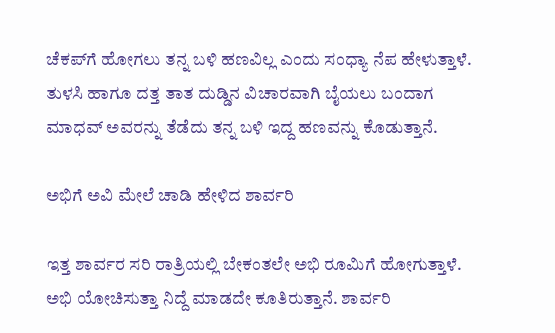ಚೆಕಪ್‌ಗೆ ಹೋಗಲು ತನ್ನ ಬಳಿ ಹಣವಿಲ್ಲ ಎಂದು ಸಂಧ್ಯಾ ನೆಪ ಹೇಳುತ್ತಾಳೆ. ತುಳಸಿ ಹಾಗೂ ದತ್ತ ತಾತ ದುಡ್ಡಿನ ವಿಚಾರವಾಗಿ ಬೈಯಲು ಬಂದಾಗ ಮಾಧವ್ ಅವರನ್ನು ತೆಡೆದು ತನ್ನ ಬಳಿ ಇದ್ದ ಹಣವನ್ನು ಕೊಡುತ್ತಾನೆ.

ಅಭಿಗೆ ಅವಿ ಮೇಲೆ ಚಾಡಿ ಹೇಳಿದ ಶಾರ್ವರಿ

ಇತ್ತ ಶಾರ್ವರ ಸರಿ ರಾತ್ರಿಯಲ್ಲಿ ಬೇಕಂತಲೇ ಅಭಿ ರೂಮಿಗೆ ಹೋಗುತ್ತಾಳೆ. ಅಭಿ ಯೋಚಿಸುತ್ತಾ ನಿದ್ದೆ ಮಾಡದೇ ಕೂತಿರುತ್ತಾನೆ. ಶಾರ್ವರಿ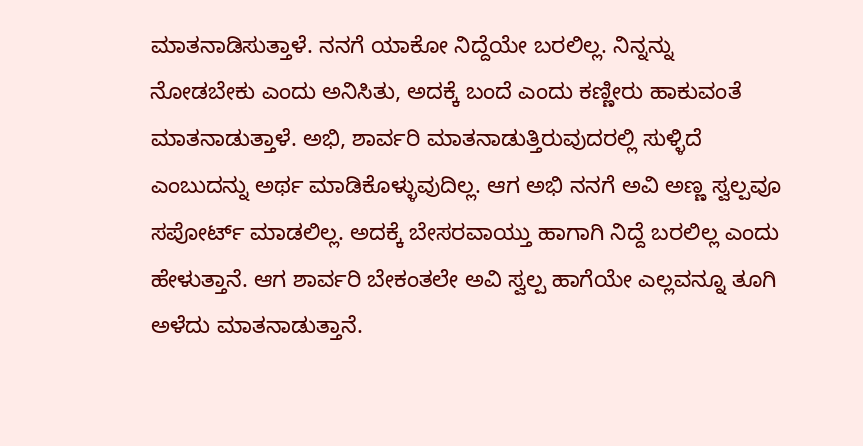ಮಾತನಾಡಿಸುತ್ತಾಳೆ. ನನಗೆ ಯಾಕೋ ನಿದ್ದೆಯೇ ಬರಲಿಲ್ಲ. ನಿನ್ನನ್ನು ನೋಡಬೇಕು ಎಂದು ಅನಿಸಿತು, ಅದಕ್ಕೆ ಬಂದೆ ಎಂದು ಕಣ್ಣೀರು ಹಾಕುವಂತೆ ಮಾತನಾಡುತ್ತಾಳೆ. ಅಭಿ, ಶಾರ್ವರಿ ಮಾತನಾಡುತ್ತಿರುವುದರಲ್ಲಿ ಸುಳ್ಳಿದೆ ಎಂಬುದನ್ನು ಅರ್ಥ ಮಾಡಿಕೊಳ್ಳುವುದಿಲ್ಲ. ಆಗ ಅಭಿ ನನಗೆ ಅವಿ ಅಣ್ಣ ಸ್ವಲ್ಪವೂ ಸಪೋರ್ಟ್ ಮಾಡಲಿಲ್ಲ. ಅದಕ್ಕೆ ಬೇಸರವಾಯ್ತು ಹಾಗಾಗಿ ನಿದ್ದೆ ಬರಲಿಲ್ಲ ಎಂದು ಹೇಳುತ್ತಾನೆ. ಆಗ ಶಾರ್ವರಿ ಬೇಕಂತಲೇ ಅವಿ ಸ್ವಲ್ಪ ಹಾಗೆಯೇ ಎಲ್ಲವನ್ನೂ ತೂಗಿ ಅಳೆದು ಮಾತನಾಡುತ್ತಾನೆ.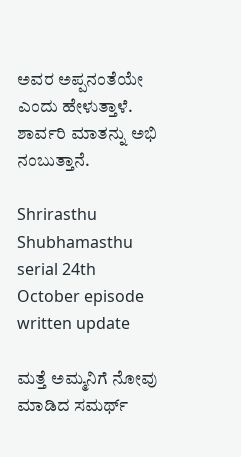ಅವರ ಅಪ್ಪನಂತೆಯೇ ಎಂದು ಹೇಳುತ್ತಾಳೆ. ಶಾರ್ವರಿ ಮಾತನ್ನು ಅಭಿ ನಂಬುತ್ತಾನೆ.

Shrirasthu Shubhamasthu serial 24th October episode written update

ಮತ್ತೆ ಅಮ್ಮನಿಗೆ ನೋವು ಮಾಡಿದ ಸಮರ್ಥ್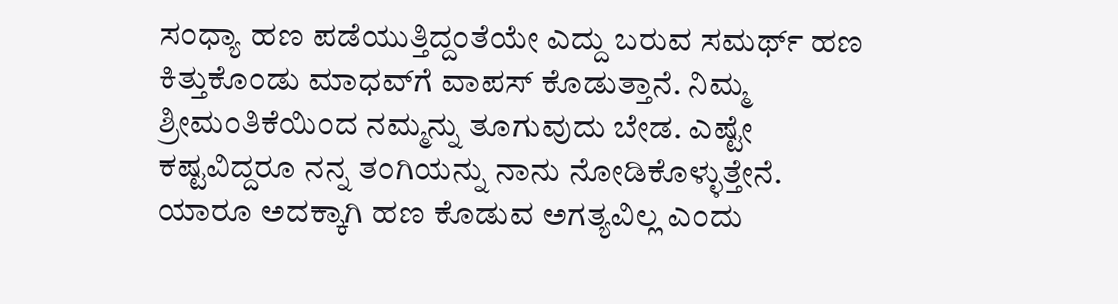ಸಂಧ್ಯಾ ಹಣ ಪಡೆಯುತ್ತಿದ್ದಂತೆಯೇ ಎದ್ದು ಬರುವ ಸಮರ್ಥ್ ಹಣ ಕಿತ್ತುಕೊಂಡು ಮಾಧವ್‌ಗೆ ವಾಪಸ್ ಕೊಡುತ್ತಾನೆ. ನಿಮ್ಮ ಶ್ರೀಮಂತಿಕೆಯಿಂದ ನಮ್ಮನ್ನು ತೂಗುವುದು ಬೇಡ. ಎಷ್ಟೇ ಕಷ್ಟವಿದ್ದರೂ ನನ್ನ ತಂಗಿಯನ್ನು ನಾನು ನೋಡಿಕೊಳ್ಳುತ್ತೇನೆ. ಯಾರೂ ಅದಕ್ಕಾಗಿ ಹಣ ಕೊಡುವ ಅಗತ್ಯವಿಲ್ಲ ಎಂದು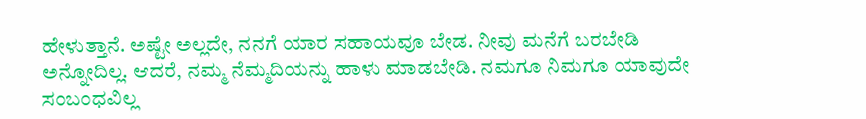ಹೇಳುತ್ತಾನೆ. ಅಷ್ಟೇ ಅಲ್ಲದೇ, ನನಗೆ ಯಾರ ಸಹಾಯವೂ ಬೇಡ. ನೀವು ಮನೆಗೆ ಬರಬೇಡಿ ಅನ್ನೋದಿಲ್ಲ. ಆದರೆ, ನಮ್ಮ ನೆಮ್ಮದಿಯನ್ನು ಹಾಳು ಮಾಡಬೇಡಿ. ನಮಗೂ ನಿಮಗೂ ಯಾವುದೇ ಸಂಬಂಧವಿಲ್ಲ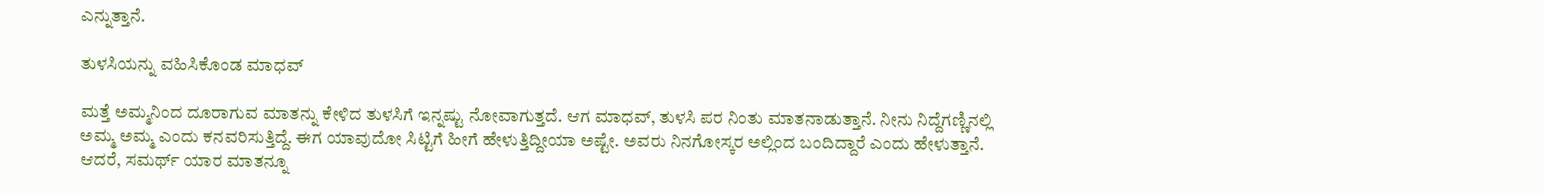ಎನ್ನುತ್ತಾನೆ.

ತುಳಸಿಯನ್ನು ವಹಿಸಿಕೊಂಡ ಮಾಧವ್

ಮತ್ತೆ ಅಮ್ಮನಿಂದ ದೂರಾಗುವ ಮಾತನ್ನು ಕೇಳಿದ ತುಳಸಿಗೆ ಇನ್ನಷ್ಟು ನೋವಾಗುತ್ತದೆ. ಆಗ ಮಾಧವ್, ತುಳಸಿ ಪರ ನಿಂತು ಮಾತನಾಡುತ್ತಾನೆ. ನೀನು ನಿದ್ದೆಗಣ್ಣಿನಲ್ಲಿ ಅಮ್ಮ ಅಮ್ಮ ಎಂದು ಕನವರಿಸುತ್ತಿದ್ದೆ. ಈಗ ಯಾವುದೋ ಸಿಟ್ಟಿಗೆ ಹೀಗೆ ಹೇಳುತ್ತಿದ್ದೀಯಾ ಅಷ್ಟೇ. ಅವರು ನಿನಗೋಸ್ಕರ ಅಲ್ಲಿಂದ ಬಂದಿದ್ದಾರೆ ಎಂದು ಹೇಳುತ್ತಾನೆ. ಆದರೆ, ಸಮರ್ಥ್ ಯಾರ ಮಾತನ್ನೂ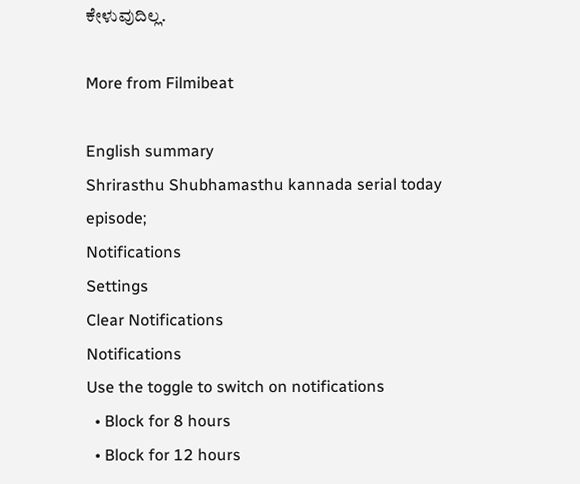ಕೇಳುವುದಿಲ್ಲ.

More from Filmibeat

English summary
Shrirasthu Shubhamasthu kannada serial today episode;
Notifications
Settings
Clear Notifications
Notifications
Use the toggle to switch on notifications
  • Block for 8 hours
  • Block for 12 hours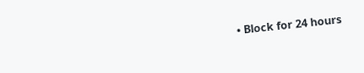• Block for 24 hours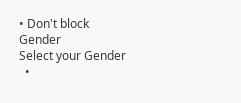• Don't block
Gender
Select your Gender
  •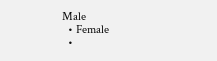Male
  • Female
  •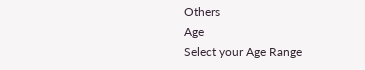Others
Age
Select your Age Range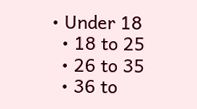• Under 18
  • 18 to 25
  • 26 to 35
  • 36 to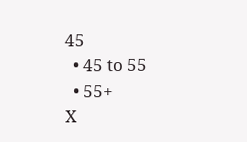45
  • 45 to 55
  • 55+
X